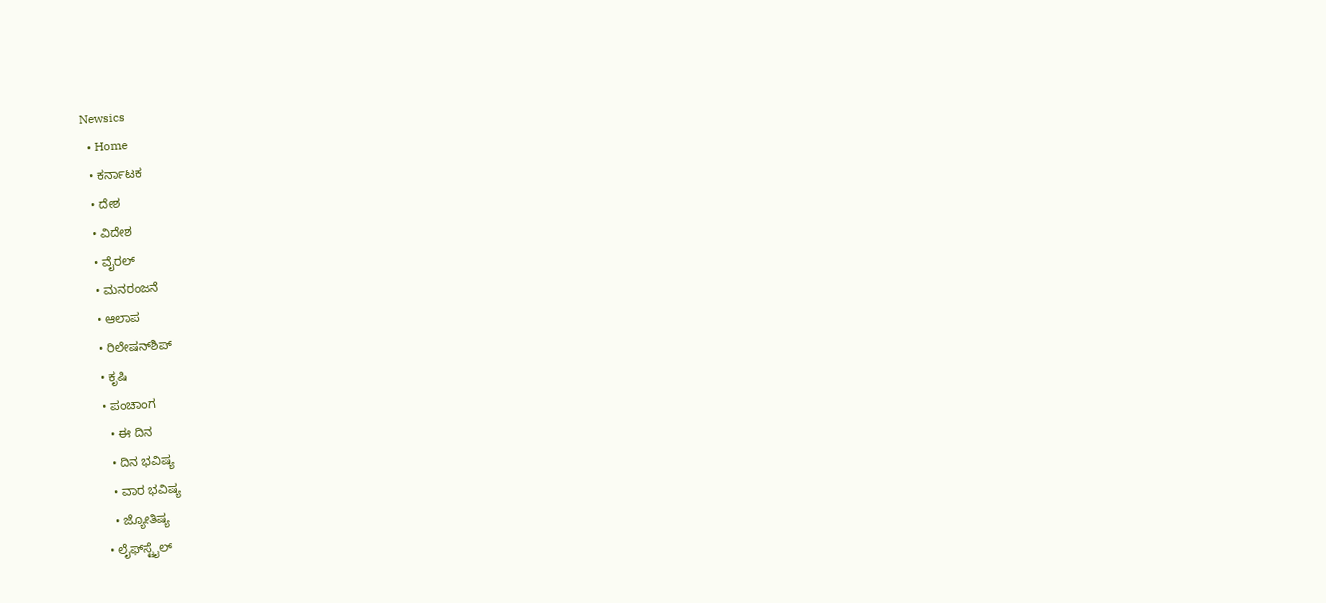Newsics
  • Home
  • ಕರ್ನಾಟಕ
  • ದೇಶ
  • ವಿದೇಶ
  • ವೈರಲ್
  • ಮನರಂಜನೆ
  • ಆಲಾಪ
  • ರಿಲೇಷನ್‌ಶಿಪ್
  • ಕೃಷಿ
  • ಪಂಚಾಂಗ
    • ಈ ದಿನ
    • ದಿನ ಭವಿಷ್ಯ
    • ವಾರ ಭವಿಷ್ಯ
    • ಜ್ಯೋತಿಷ್ಯ
  • ಲೈಫ್‌ಸ್ಟೈಲ್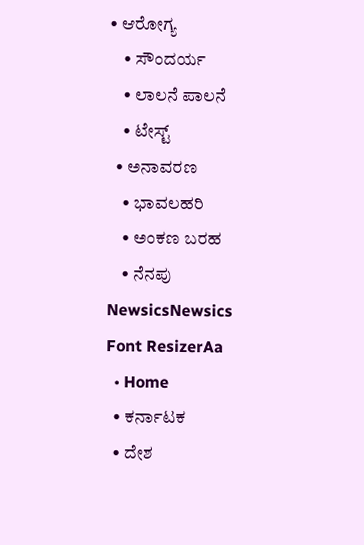• ಆರೋಗ್ಯ
    • ಸೌಂದರ್ಯ
    • ಲಾಲನೆ ಪಾಲನೆ
    • ಟೇಸ್ಟ್
  • ಅನಾವರಣ
    • ಭಾವಲಹರಿ
    • ಅಂಕಣ ಬರಹ
    • ನೆನಪು
NewsicsNewsics
Font ResizerAa
  • Home
  • ಕರ್ನಾಟಕ
  • ದೇಶ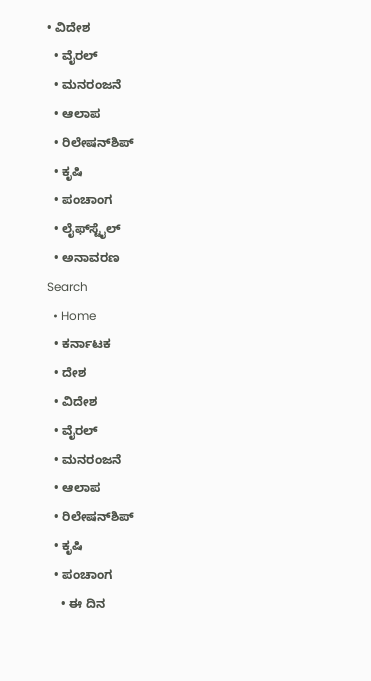• ವಿದೇಶ
  • ವೈರಲ್
  • ಮನರಂಜನೆ
  • ಆಲಾಪ
  • ರಿಲೇಷನ್‌ಶಿಪ್
  • ಕೃಷಿ
  • ಪಂಚಾಂಗ
  • ಲೈಫ್‌ಸ್ಟೈಲ್
  • ಅನಾವರಣ
Search
  • Home
  • ಕರ್ನಾಟಕ
  • ದೇಶ
  • ವಿದೇಶ
  • ವೈರಲ್
  • ಮನರಂಜನೆ
  • ಆಲಾಪ
  • ರಿಲೇಷನ್‌ಶಿಪ್
  • ಕೃಷಿ
  • ಪಂಚಾಂಗ
    • ಈ ದಿನ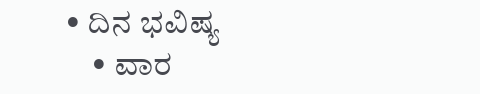• ದಿನ ಭವಿಷ್ಯ
    • ವಾರ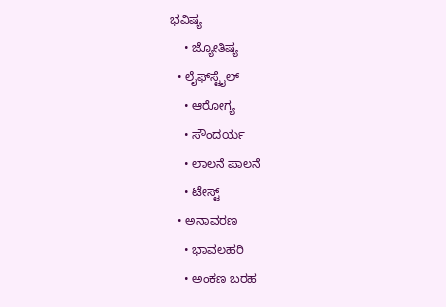ಭವಿಷ್ಯ
    • ಜ್ಯೋತಿಷ್ಯ
  • ಲೈಫ್‌ಸ್ಟೈಲ್
    • ಆರೋಗ್ಯ
    • ಸೌಂದರ್ಯ
    • ಲಾಲನೆ ಪಾಲನೆ
    • ಟೇಸ್ಟ್
  • ಅನಾವರಣ
    • ಭಾವಲಹರಿ
    • ಅಂಕಣ ಬರಹ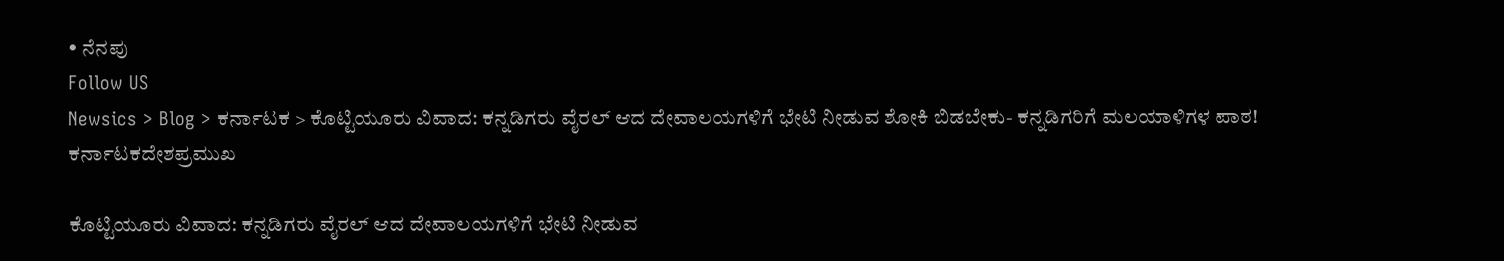• ನೆನಪು
Follow US
Newsics > Blog > ಕರ್ನಾಟಕ > ಕೊಟ್ಟಿಯೂರು ವಿವಾದ: ಕನ್ನಡಿಗರು ವೈರಲ್ ಆದ ದೇವಾಲಯಗಳಿಗೆ ಭೇಟಿ ನೀಡುವ ಶೋಕಿ ಬಿಡಬೇಕು- ಕನ್ನಡಿಗರಿಗೆ ಮಲಯಾಳಿಗಳ ಪಾಠ!
ಕರ್ನಾಟಕದೇಶಪ್ರಮುಖ

ಕೊಟ್ಟಿಯೂರು ವಿವಾದ: ಕನ್ನಡಿಗರು ವೈರಲ್ ಆದ ದೇವಾಲಯಗಳಿಗೆ ಭೇಟಿ ನೀಡುವ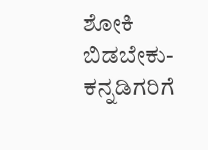ಶೋಕಿ ಬಿಡಬೇಕು- ಕನ್ನಡಿಗರಿಗೆ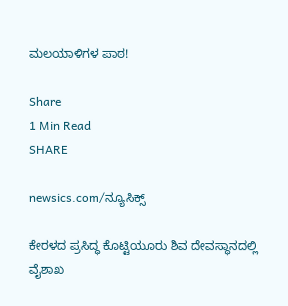ಮಲಯಾಳಿಗಳ ಪಾಠ!

Share
1 Min Read
SHARE

newsics.com/ನ್ಯೂಸಿಕ್ಸ್

ಕೇರಳದ ಪ್ರಸಿದ್ಧ ಕೊಟ್ಟಿಯೂರು ಶಿವ ದೇವಸ್ಥಾನದಲ್ಲಿ ವೈಶಾಖ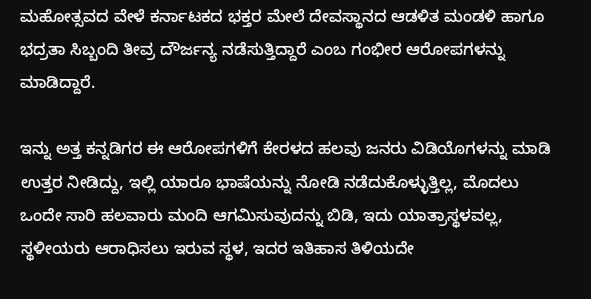ಮಹೋತ್ಸವದ ವೇಳೆ ಕರ್ನಾಟಕದ ಭಕ್ತರ ಮೇಲೆ ದೇವಸ್ಥಾನದ ಆಡಳಿತ ಮಂಡಳಿ ಹಾಗೂ ಭದ್ರತಾ ಸಿಬ್ಬಂದಿ ತೀವ್ರ ದೌರ್ಜನ್ಯ ನಡೆಸುತ್ತಿದ್ದಾರೆ ಎಂಬ ಗಂಭೀರ ಆರೋಪಗಳನ್ನು ಮಾಡಿದ್ದಾರೆ.

ಇನ್ನು ಅತ್ತ ಕನ್ನಡಿಗರ ಈ ಆರೋಪಗಳಿಗೆ ಕೇರಳದ ಹಲವು ಜನರು ವಿಡಿಯೊಗಳನ್ನು ಮಾಡಿ ಉತ್ತರ ನೀಡಿದ್ದು, ಇಲ್ಲಿ ಯಾರೂ ಭಾಷೆಯನ್ನು ನೋಡಿ ನಡೆದುಕೊಳ್ಳುತ್ತಿಲ್ಲ, ಮೊದಲು ಒಂದೇ ಸಾರಿ ಹಲವಾರು ಮಂದಿ ಆಗಮಿಸುವುದನ್ನು ಬಿಡಿ, ಇದು ಯಾತ್ರಾಸ್ಥಳವಲ್ಲ, ಸ್ಥಳೀಯರು ಆರಾಧಿಸಲು ಇರುವ ಸ್ಥಳ, ಇದರ ಇತಿಹಾಸ ತಿಳಿಯದೇ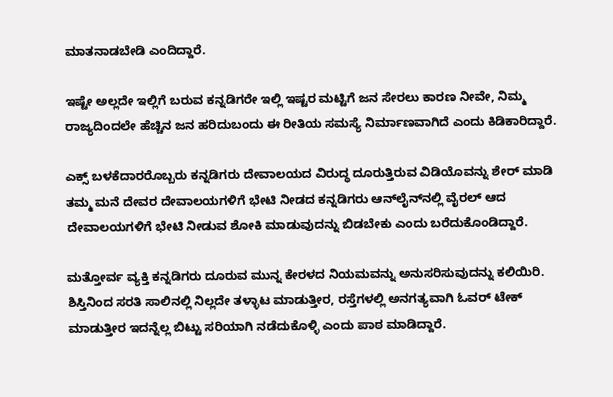ಮಾತನಾಡಬೇಡಿ ಎಂದಿದ್ದಾರೆ.

ಇಷ್ಟೇ ಅಲ್ಲದೇ ಇಲ್ಲಿಗೆ ಬರುವ ಕನ್ನಡಿಗರೇ ಇಲ್ಲಿ ಇಷ್ಟರ ಮಟ್ಟಿಗೆ ಜನ ಸೇರಲು ಕಾರಣ ನೀವೇ, ನಿಮ್ಮ ರಾಜ್ಯದಿಂದಲೇ ಹೆಚ್ಚಿನ ಜನ ಹರಿದುಬಂದು ಈ ರೀತಿಯ ಸಮಸ್ಯೆ ನಿರ್ಮಾಣವಾಗಿದೆ ಎಂದು ಕಿಡಿಕಾರಿದ್ದಾರೆ.

ಎಕ್ಸ್ ಬಳಕೆದಾರರೊಬ್ಬರು ಕನ್ನಡಿಗರು ದೇವಾಲಯದ ವಿರುದ್ಧ ದೂರುತ್ತಿರುವ ವಿಡಿಯೊವನ್ನು ಶೇರ್ ಮಾಡಿ ತಮ್ಮ ಮನೆ ದೇವರ ದೇವಾಲಯಗಳಿಗೆ ಭೇಟಿ ನೀಡದ ಕನ್ನಡಿಗರು ಆನ್‌ಲೈನ್‌ನಲ್ಲಿ ವೈರಲ್ ಆದ ದೇವಾಲಯಗಳಿಗೆ ಭೇಟಿ ನೀಡುವ ಶೋಕಿ ಮಾಡುವುದನ್ನು ಬಿಡಬೇಕು ಎಂದು ಬರೆದುಕೊಂಡಿದ್ದಾರೆ.

ಮತ್ತೋರ್ವ ವ್ಯಕ್ತಿ ಕನ್ನಡಿಗರು ದೂರುವ ಮುನ್ನ ಕೇರಳದ ನಿಯಮವನ್ನು ಅನುಸರಿಸುವುದನ್ನು ಕಲಿಯಿರಿ. ಶಿಸ್ತಿನಿಂದ ಸರತಿ ಸಾಲಿನಲ್ಲಿ ನಿಲ್ಲದೇ ತಳ್ಳಾಟ ಮಾಡುತ್ತೀರ, ರಸ್ತೆಗಳಲ್ಲಿ ಅನಗತ್ಯವಾಗಿ ಓವರ್‌ ಟೇಕ್ ಮಾಡುತ್ತೀರ ಇದನ್ನೆಲ್ಲ ಬಿಟ್ಟು ಸರಿಯಾಗಿ ನಡೆದುಕೊಳ್ಳಿ ಎಂದು ಪಾಠ ಮಾಡಿದ್ದಾರೆ.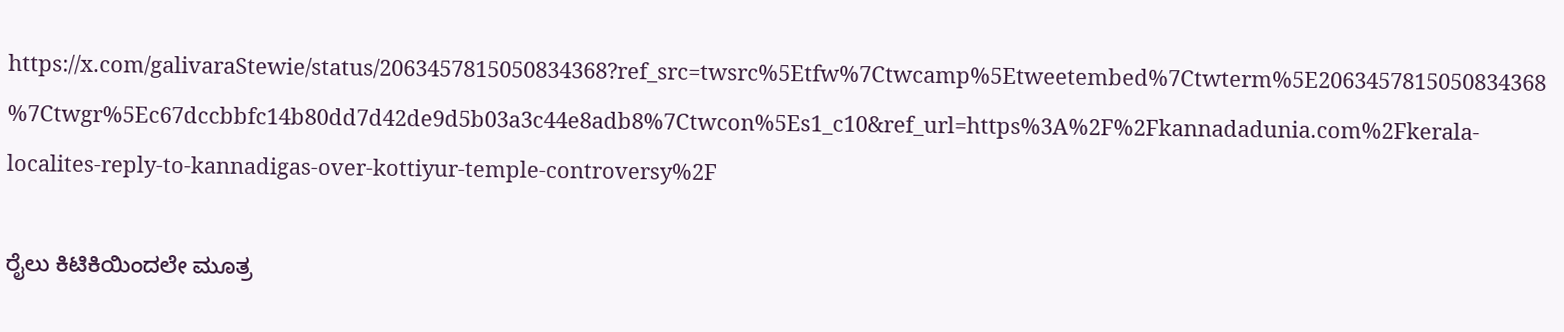https://x.com/galivaraStewie/status/2063457815050834368?ref_src=twsrc%5Etfw%7Ctwcamp%5Etweetembed%7Ctwterm%5E2063457815050834368%7Ctwgr%5Ec67dccbbfc14b80dd7d42de9d5b03a3c44e8adb8%7Ctwcon%5Es1_c10&ref_url=https%3A%2F%2Fkannadadunia.com%2Fkerala-localites-reply-to-kannadigas-over-kottiyur-temple-controversy%2F

ರೈಲು ಕಿಟಿಕಿಯಿಂದಲೇ ಮೂತ್ರ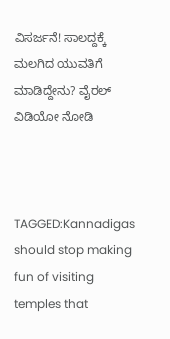ವಿಸರ್ಜನೆ! ಸಾಲದ್ದಕ್ಕೆ ಮಲಗಿದ ಯುವತಿಗೆ ಮಾಡಿದ್ದೇನು? ವೈರಲ್ ವಿಡಿಯೋ ನೋಡಿ



TAGGED:Kannadigas should stop making fun of visiting temples that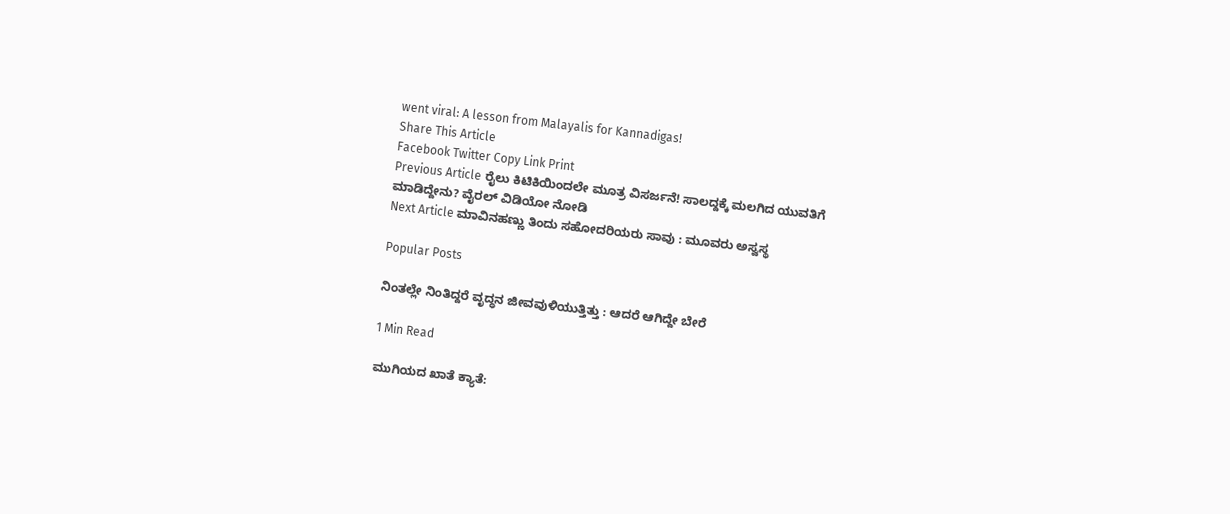went viral: A lesson from Malayalis for Kannadigas!
Share This Article
Facebook Twitter Copy Link Print
Previous Article ರೈಲು ಕಿಟಿಕಿಯಿಂದಲೇ ಮೂತ್ರ ವಿಸರ್ಜನೆ! ಸಾಲದ್ದಕ್ಕೆ ಮಲಗಿದ ಯುವತಿಗೆ ಮಾಡಿದ್ದೇನು? ವೈರಲ್ ವಿಡಿಯೋ ನೋಡಿ
Next Article ಮಾವಿನಹಣ್ಣು ತಿಂದು ಸಹೋದರಿಯರು ಸಾವು : ಮೂವರು ಅಸ್ವಸ್ಥ

Popular Posts

ನಿಂತಲ್ಲೇ ನಿಂತಿದ್ದರೆ ವೃದ್ಧನ ಜೀವವುಳಿಯುತ್ತಿತ್ತು : ಆದರೆ ಆಗಿದ್ದೇ ಬೇರೆ

1 Min Read

ಮುಗಿಯದ ಖಾತೆ ಕ್ಯಾತೆ: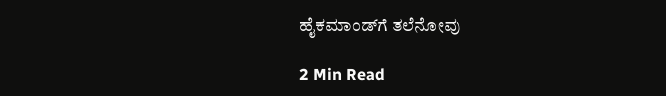ಹೈಕಮಾಂಡ್‌ಗೆ ತಲೆನೋವು

2 Min Read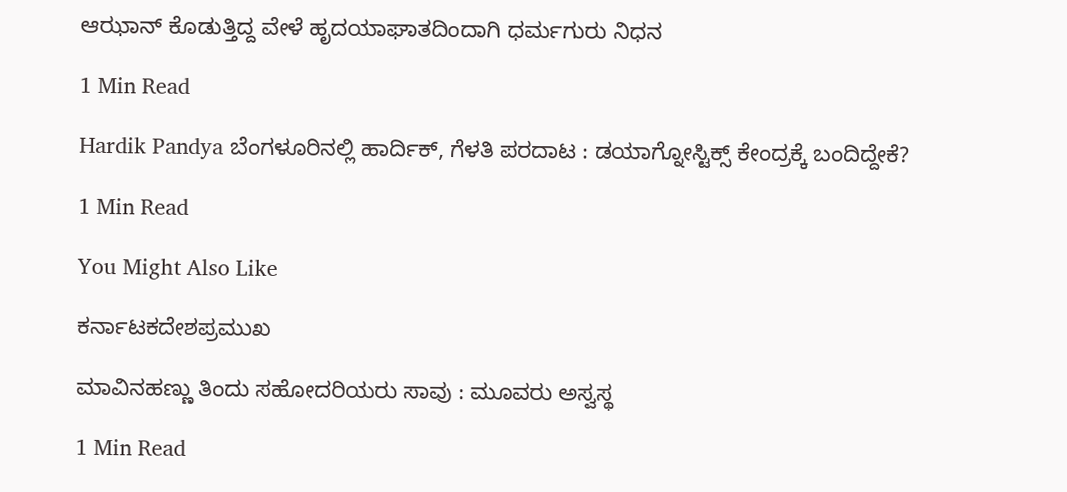ಆಝಾನ್ ಕೊಡುತ್ತಿದ್ದ ವೇಳೆ ಹೃದಯಾಘಾತದಿಂದಾಗಿ ಧರ್ಮಗುರು ನಿಧನ

1 Min Read

Hardik Pandya ಬೆಂಗಳೂರಿನಲ್ಲಿ ಹಾರ್ದಿಕ್, ಗೆಳತಿ ಪರದಾಟ : ಡಯಾಗ್ನೋಸ್ಟಿಕ್ಸ್ ಕೇಂದ್ರಕ್ಕೆ ಬಂದಿದ್ದೇಕೆ?

1 Min Read

You Might Also Like

ಕರ್ನಾಟಕದೇಶಪ್ರಮುಖ

ಮಾವಿನಹಣ್ಣು ತಿಂದು ಸಹೋದರಿಯರು ಸಾವು : ಮೂವರು ಅಸ್ವಸ್ಥ

1 Min Read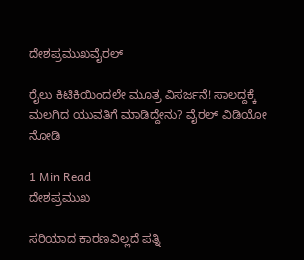ದೇಶಪ್ರಮುಖವೈರಲ್

ರೈಲು ಕಿಟಿಕಿಯಿಂದಲೇ ಮೂತ್ರ ವಿಸರ್ಜನೆ! ಸಾಲದ್ದಕ್ಕೆ ಮಲಗಿದ ಯುವತಿಗೆ ಮಾಡಿದ್ದೇನು? ವೈರಲ್ ವಿಡಿಯೋ ನೋಡಿ

1 Min Read
ದೇಶಪ್ರಮುಖ

ಸರಿಯಾದ ಕಾರಣವಿಲ್ಲದೆ ಪತ್ನಿ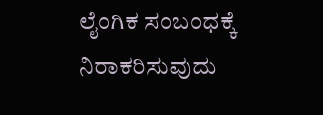ಲೈಂಗಿಕ ಸಂಬಂಧಕ್ಕೆ ನಿರಾಕರಿಸುವುದು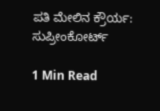ಪತಿ‌ ಮೇಲಿನ ಕ್ರೌರ್ಯ: ಸುಪ್ರೀಂಕೋರ್ಟ್

1 Min Read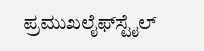ಪ್ರಮುಖಲೈಫ್‌ಸ್ಟೈಲ್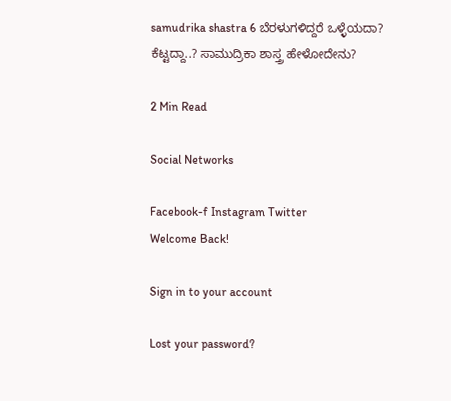samudrika shastra 6 ಬೆರಳುಗಳಿದ್ದರೆ ಒಳ್ಳೆಯದಾ? ಕೆಟ್ಟದ್ದಾ..? ಸಾಮುದ್ರಿಕಾ ಶಾಸ್ತ್ರ ಹೇಳೋದೇನು?

2 Min Read

Social Networks

Facebook-f Instagram Twitter
Welcome Back!

Sign in to your account

Lost your password?